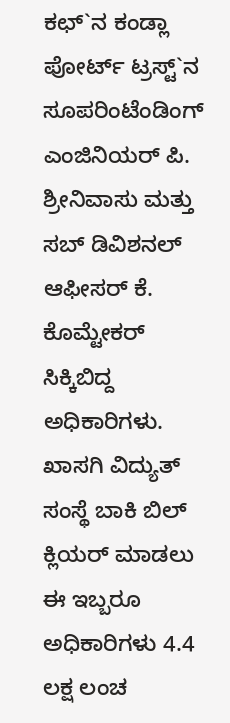ಕಛ್`ನ ಕಂಡ್ಲಾ ಪೋರ್ಟ್ ಟ್ರಸ್ಟ್`ನ ಸೂಪರಿಂಟೆಂಡಿಂಗ್ ಎಂಜಿನಿಯರ್ ಪಿ. ಶ್ರೀನಿವಾಸು ಮತ್ತು ಸಬ್ ಡಿವಿಶನಲ್ ಆಫೀಸರ್ ಕೆ. ಕೊಮ್ಟೇಕರ್ ಸಿಕ್ಕಿಬಿದ್ದ ಅಧಿಕಾರಿಗಳು. ಖಾಸಗಿ ವಿದ್ಯುತ್ ಸಂಸ್ಥೆ ಬಾಕಿ ಬಿಲ್ ಕ್ಲಿಯರ್ ಮಾಡಲು ಈ ಇಬ್ಬರೂ ಅಧಿಕಾರಿಗಳು 4.4 ಲಕ್ಷ ಲಂಚ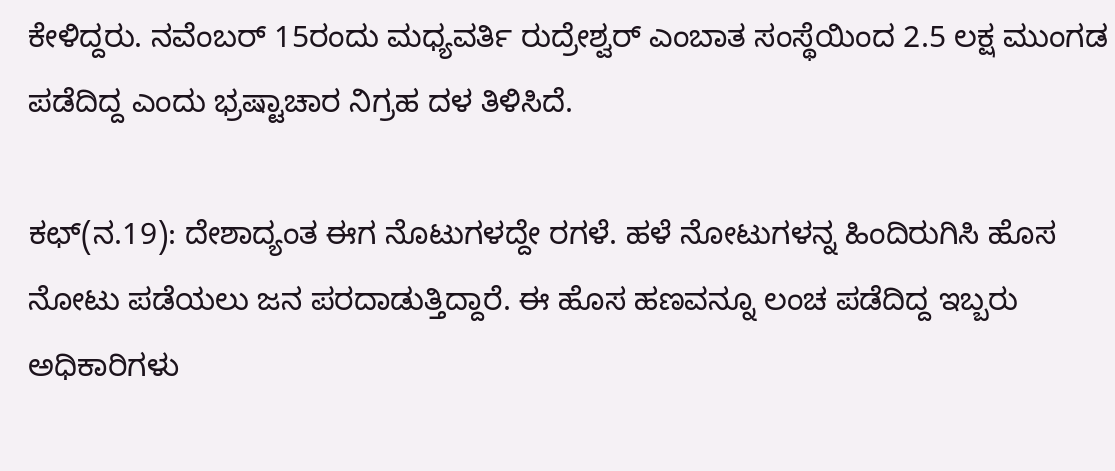ಕೇಳಿದ್ದರು. ನವೆಂಬರ್ 15ರಂದು ಮಧ್ಯವರ್ತಿ ರುದ್ರೇಶ್ವರ್ ಎಂಬಾತ ಸಂಸ್ಥೆಯಿಂದ 2.5 ಲಕ್ಷ ಮುಂಗಡ ಪಡೆದಿದ್ದ ಎಂದು ಭ್ರಷ್ಟಾಚಾರ ನಿಗ್ರಹ ದಳ ತಿಳಿಸಿದೆ.

ಕಛ್(ನ.19): ದೇಶಾದ್ಯಂತ ಈಗ ನೊಟುಗಳದ್ದೇ ರಗಳೆ. ಹಳೆ ನೋಟುಗಳನ್ನ ಹಿಂದಿರುಗಿಸಿ ಹೊಸ ನೋಟು ಪಡೆಯಲು ಜನ ಪರದಾಡುತ್ತಿದ್ದಾರೆ. ಈ ಹೊಸ ಹಣವನ್ನೂ ಲಂಚ ಪಡೆದಿದ್ದ ಇಬ್ಬರು ಅಧಿಕಾರಿಗಳು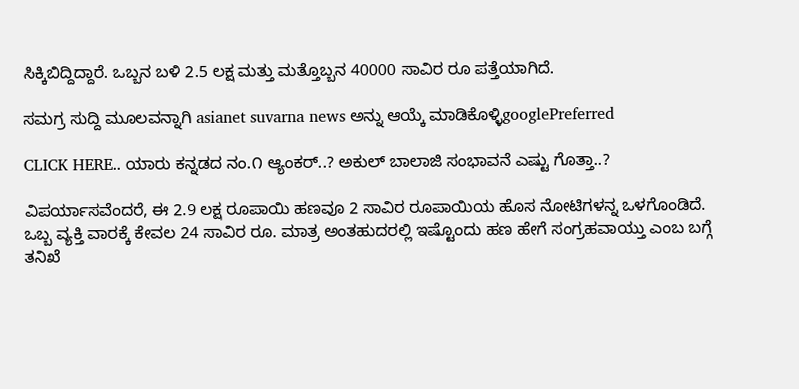ಸಿಕ್ಕಿಬಿದ್ದಿದ್ದಾರೆ. ಒಬ್ಬನ ಬಳಿ 2.5 ಲಕ್ಷ ಮತ್ತು ಮತ್ತೊಬ್ಬನ 40000 ಸಾವಿರ ರೂ ಪತ್ತೆಯಾಗಿದೆ.

ಸಮಗ್ರ ಸುದ್ದಿ ಮೂಲವನ್ನಾಗಿ asianet suvarna news ಅನ್ನು ಆಯ್ಕೆ ಮಾಡಿಕೊಳ್ಳಿgooglePreferred

CLICK HERE.. ಯಾರು ಕನ್ನಡದ ನಂ.೧ ಆ್ಯಂಕರ್..? ಅಕುಲ್ ಬಾಲಾಜಿ ಸಂಭಾವನೆ ಎಷ್ಟು ಗೊತ್ತಾ..?

ವಿಪರ್ಯಾಸವೆಂದರೆ, ಈ 2.9 ಲಕ್ಷ ರೂಪಾಯಿ ಹಣವೂ 2 ಸಾವಿರ ರೂಪಾಯಿಯ ಹೊಸ ನೋಟಿಗಳನ್ನ ಒಳಗೊಂಡಿದೆ. ಒಬ್ಬ ವ್ಯಕ್ತಿ ವಾರಕ್ಕೆ ಕೇವಲ 24 ಸಾವಿರ ರೂ. ಮಾತ್ರ ಅಂತಹುದರಲ್ಲಿ ಇಷ್ಟೊಂದು ಹಣ ಹೇಗೆ ಸಂಗ್ರಹವಾಯ್ತು ಎಂಬ ಬಗ್ಗೆ ತನಿಖೆ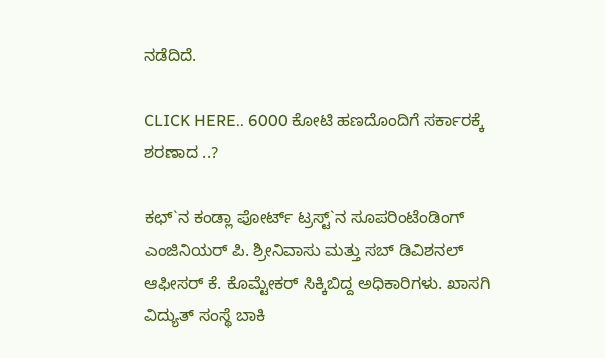ನಡೆದಿದೆ.

CLICK HERE.. 6000 ಕೋಟಿ ಹಣದೊಂದಿಗೆ ಸರ್ಕಾರಕ್ಕೆ ಶರಣಾದ ..?

ಕಛ್`ನ ಕಂಡ್ಲಾ ಪೋರ್ಟ್ ಟ್ರಸ್ಟ್`ನ ಸೂಪರಿಂಟೆಂಡಿಂಗ್ ಎಂಜಿನಿಯರ್ ಪಿ. ಶ್ರೀನಿವಾಸು ಮತ್ತು ಸಬ್ ಡಿವಿಶನಲ್ ಆಫೀಸರ್ ಕೆ. ಕೊಮ್ಟೇಕರ್ ಸಿಕ್ಕಿಬಿದ್ದ ಅಧಿಕಾರಿಗಳು. ಖಾಸಗಿ ವಿದ್ಯುತ್ ಸಂಸ್ಥೆ ಬಾಕಿ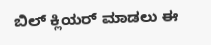ಬಿಲ್ ಕ್ಲಿಯರ್ ಮಾಡಲು ಈ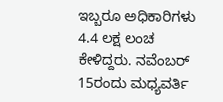ಇಬ್ಬರೂ ಅಧಿಕಾರಿಗಳು 4.4 ಲಕ್ಷ ಲಂಚ ಕೇಳಿದ್ದರು. ನವೆಂಬರ್ 15ರಂದು ಮಧ್ಯವರ್ತಿ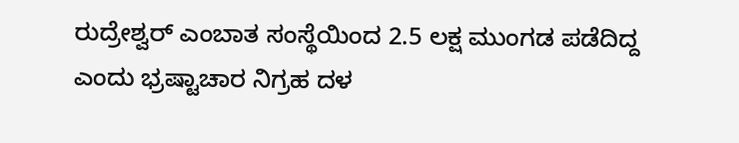ರುದ್ರೇಶ್ವರ್ ಎಂಬಾತ ಸಂಸ್ಥೆಯಿಂದ 2.5 ಲಕ್ಷ ಮುಂಗಡ ಪಡೆದಿದ್ದ ಎಂದು ಭ್ರಷ್ಟಾಚಾರ ನಿಗ್ರಹ ದಳ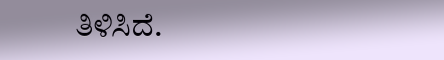ತಿಳಿಸಿದೆ.